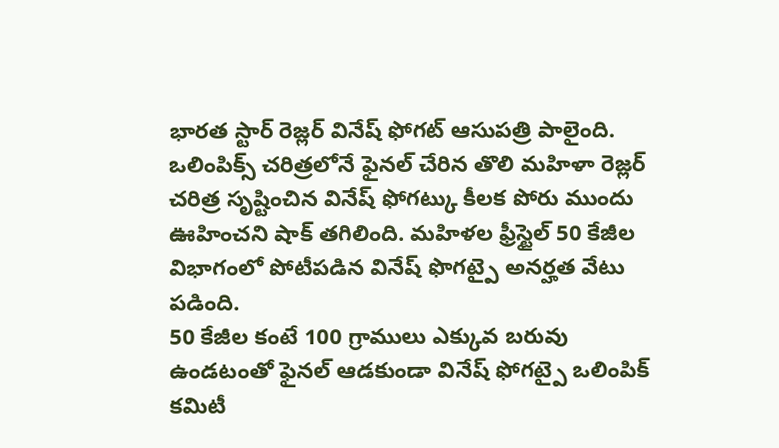భారత స్టార్ రెజ్లర్ వినేష్ ఫోగట్ ఆసుపత్రి పాలైంది. ఒలింపిక్స్ చరిత్రలోనే ఫైనల్ చేరిన తొలి మహిళా రెజ్లర్ చరిత్ర సృష్టించిన వినేష్ ఫోగట్కు కీలక పోరు ముందు ఊహించని షాక్ తగిలింది. మహిళల ఫ్రీస్టైల్ 50 కేజీల విభాగంలో పోటీపడిన వినేష్ ఫొగట్పై అనర్హత వేటు పడింది.
50 కేజీల కంటే 100 గ్రాములు ఎక్కువ బరువు ఉండటంతో ఫైనల్ ఆడకుండా వినేష్ ఫోగట్పై ఒలింపిక్ కమిటీ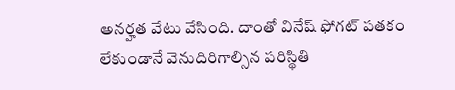అనర్హత వేటు వేసింది. దాంతో వినేష్ ఫోగట్ పతకం లేకుండానే వెనుదిరిగాల్సిన పరిస్థితి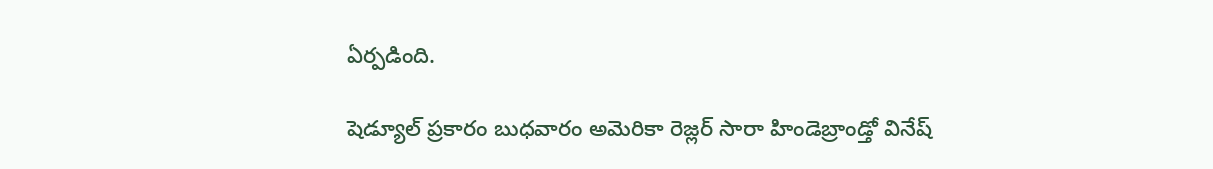ఏర్పడింది.

షెడ్యూల్ ప్రకారం బుధవారం అమెరికా రెజ్లర్ సారా హిండెబ్రాండ్తో వినేష్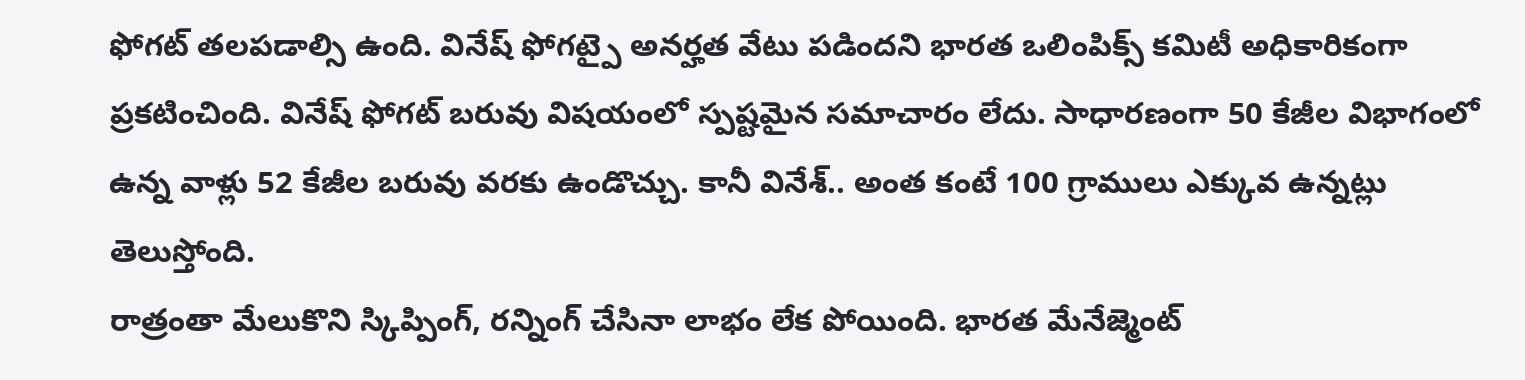ఫోగట్ తలపడాల్సి ఉంది. వినేష్ ఫోగట్పై అనర్హత వేటు పడిందని భారత ఒలింపిక్స్ కమిటీ అధికారికంగా ప్రకటించింది. వినేష్ ఫోగట్ బరువు విషయంలో స్పష్టమైన సమాచారం లేదు. సాధారణంగా 50 కేజీల విభాగంలో ఉన్న వాళ్లు 52 కేజీల బరువు వరకు ఉండొచ్చు. కానీ వినేశ్.. అంత కంటే 100 గ్రాములు ఎక్కువ ఉన్నట్లు తెలుస్తోంది.
రాత్రంతా మేలుకొని స్కిప్పింగ్, రన్నింగ్ చేసినా లాభం లేక పోయింది. భారత మేనేజ్మెంట్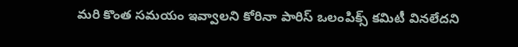మరి కొంత సమయం ఇవ్వాలని కోరినా పారిస్ ఒలంపిక్స్ కమిటీ వినలేదని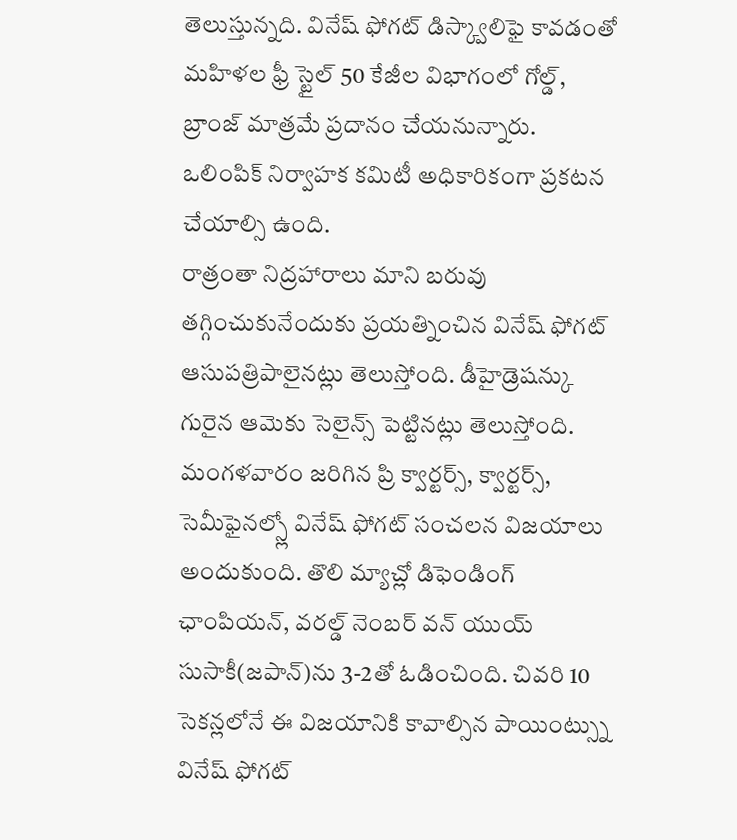తెలుస్తున్నది. వినేష్ ఫోగట్ డిస్క్వాలిఫై కావడంతో మహిళల ఫ్రీ స్టైల్ 50 కేజీల విభాగంలో గోల్డ్, బ్రాంజ్ మాత్రమే ప్రదానం చేయనున్నారు. ఒలింపిక్ నిర్వాహక కమిటీ అధికారికంగా ప్రకటన చేయాల్సి ఉంది.
రాత్రంతా నిద్రహారాలు మాని బరువు తగ్గించుకునేందుకు ప్రయత్నించిన వినేష్ ఫోగట్ ఆసుపత్రిపాలైనట్లు తెలుస్తోంది. డీహైడ్రెషన్కు గురైన ఆమెకు సెలైన్స్ పెట్టినట్లు తెలుస్తోంది.
మంగళవారం జరిగిన ప్రి క్వార్టర్స్, క్వార్టర్స్, సెమీఫైనల్స్లో వినేష్ ఫోగట్ సంచలన విజయాలు అందుకుంది. తొలి మ్యాచ్లో డిఫెండింగ్ ఛాంపియన్, వరల్డ్ నెంబర్ వన్ యుయ్ సుసాకీ(జపాన్)ను 3-2తో ఓడించింది. చివరి 10 సెకన్లలోనే ఈ విజయానికి కావాల్సిన పాయింట్స్ను వినేష్ ఫోగట్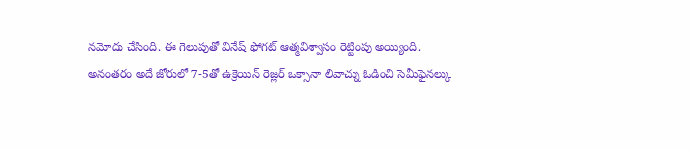నమోదు చేసింది. ఈ గెలుపుతో వినేష్ ఫోగట్ ఆత్మవిశ్వాసం రెట్టింపు అయ్యింది.
అనంతరం అదే జోరులో 7-5తో ఉక్రెయిన్ రెజ్లర్ ఒక్సానా లివాచ్ను ఓడించి సెమీఫైనల్కు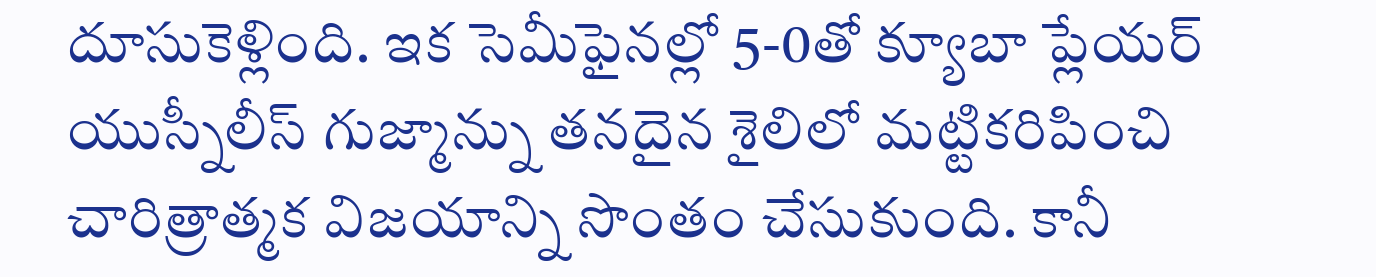దూసుకెళ్లింది. ఇక సెమీఫైనల్లో 5-0తో క్యూబా ప్లేయర్ యుస్నీలీస్ గుజ్మాన్ను తనదైన శైలిలో మట్టికరిపించి చారిత్రాత్మక విజయాన్ని సొంతం చేసుకుంది. కానీ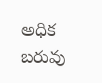అధిక బరువు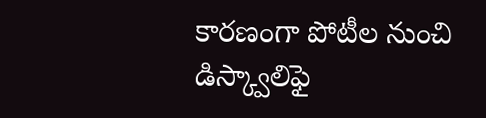కారణంగా పోటీల నుంచి డిస్క్వాలిఫై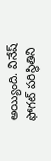అయ్యింది. వినేష్ ఫోగట్ పరిస్థితిని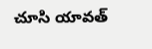చూసి యావత్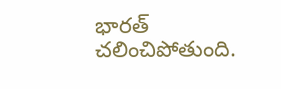భారత్ చలించిపోతుంది.